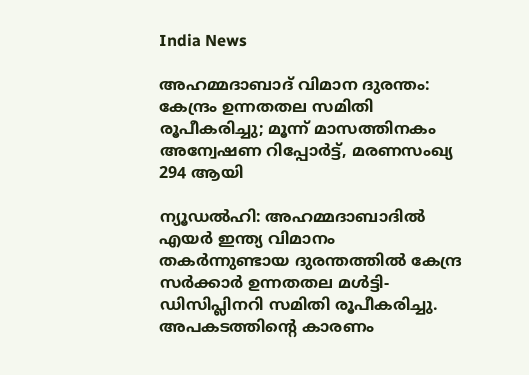India News

അഹമ്മദാബാദ് വിമാന ദുരന്തം: കേന്ദ്രം ഉന്നതതല സമിതി രൂപീകരിച്ചു; മൂന്ന് മാസത്തിനകം അന്വേഷണ റിപ്പോര്‍ട്ട്, മരണസംഖ്യ 294 ആയി

ന്യൂഡല്‍ഹി: അഹമ്മദാബാദില്‍ എയര്‍ ഇന്ത്യ വിമാനം തകര്‍ന്നുണ്ടായ ദുരന്തത്തില്‍ കേന്ദ്ര സര്‍ക്കാര്‍ ഉന്നതതല മള്‍ട്ടി-ഡിസിപ്ലിനറി സമിതി രൂപീകരിച്ചു. അപകടത്തിന്റെ കാരണം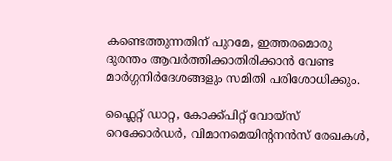കണ്ടെത്തുന്നതിന് പുറമേ, ഇത്തരമൊരു ദുരന്തം ആവര്‍ത്തിക്കാതിരിക്കാന്‍ വേണ്ട മാര്‍ഗ്ഗനിര്‍ദേശങ്ങളും സമിതി പരിശോധിക്കും.

ഫ്ലൈറ്റ് ഡാറ്റ, കോക്ക്പിറ്റ് വോയ്സ് റെക്കോര്‍ഡര്‍, വിമാനമെയിന്റനന്‍സ് രേഖകള്‍,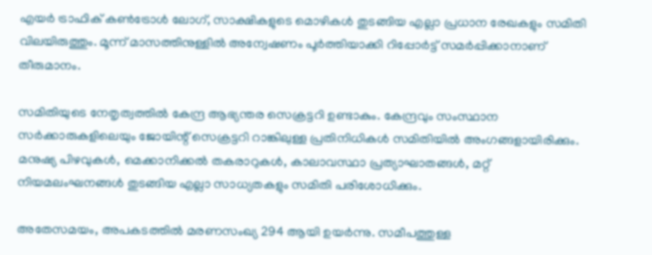എയര്‍ ട്രാഫിക് കണ്‍ട്രോള്‍ ലോഗ്, സാക്ഷികളുടെ മൊഴികള്‍ തുടങ്ങിയ എല്ലാ പ്രധാന രേഖകളും സമിതി വിലയിരുത്തും. മൂന്ന് മാസത്തിനുള്ളില്‍ അന്വേഷണം പൂര്‍ത്തിയാക്കി റിപ്പോര്‍ട്ട് സമര്‍പ്പിക്കാനാണ് തീരുമാനം.

സമിതിയുടെ നേതൃത്വത്തില്‍ കേന്ദ്ര ആഭ്യന്തര സെക്രട്ടറി ഉണ്ടാകും. കേന്ദ്രവും സംസ്ഥാന സര്‍ക്കാരുകളിലെയും ജോയിന്റ് സെക്രട്ടറി റാങ്കിലുള്ള പ്രതിനിധികള്‍ സമിതിയില്‍ അംഗങ്ങളായിരിക്കും. മനുഷ്യ പിഴവുകള്‍, മെക്കാനിക്കല്‍ തകരാറുകള്‍, കാലാവസ്ഥാ പ്രത്യാഘാതങ്ങള്‍, മറ്റ് നിയമലംഘനങ്ങള്‍ തുടങ്ങിയ എല്ലാ സാധ്യതകളും സമിതി പരിശോധിക്കും.

അതേസമയം, അപകടത്തില്‍ മരണസംഖ്യ 294 ആയി ഉയര്‍ന്നു. സമീപത്തുള്ള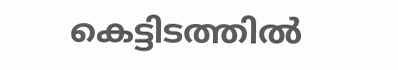കെട്ടിടത്തില്‍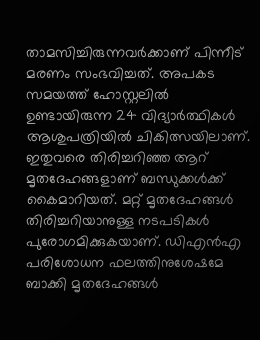താമസിച്ചിരുന്നവര്‍ക്കാണ് പിന്നീട് മരണം സംഭവിച്ചത്. അപകട സമയത്ത് ഹോസ്റ്റലില്‍ ഉണ്ടായിരുന്ന 24 വിദ്യാര്‍ത്ഥികള്‍ ആശുപത്രിയില്‍ ചികിത്സയിലാണ്. ഇതുവരെ തിരിച്ചറിഞ്ഞ ആറ് മൃതദേഹങ്ങളാണ് ബന്ധുക്കള്‍ക്ക് കൈമാറിയത്. മറ്റ് മൃതദേഹങ്ങള്‍ തിരിച്ചറിയാനുള്ള നടപടികള്‍ പുരോഗമിക്കുകയാണ്. ഡിഎന്‍എ പരിശോധന ഫലത്തിനുശേഷമേ ബാക്കി മൃതദേഹങ്ങള്‍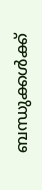ബന്ധുക്കള്‍ക്ക്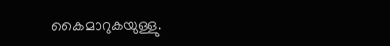കൈമാറുകയുള്ളു.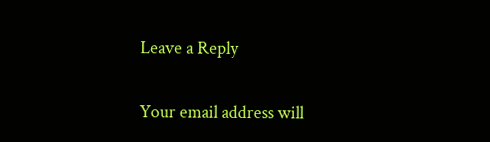Leave a Reply

Your email address will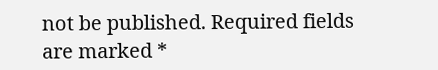not be published. Required fields are marked *